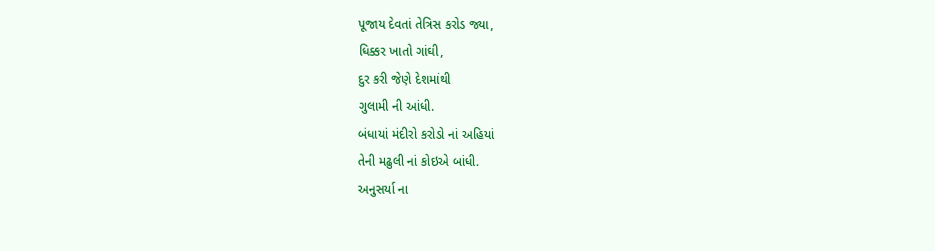પૂજાય દેવતાં તેત્રિસ કરોડ જ્યા,
ધિક્કર ખાતો ગાંઘી,
દુર કરી જેણે દેશમાંથી
ગુલામી ની આંધી.
બંધાયાં મંદીરો કરોડો નાં અહિયાં
તેની મઢુલી નાં કોઇએ બાંધી.
અનુસર્યા ના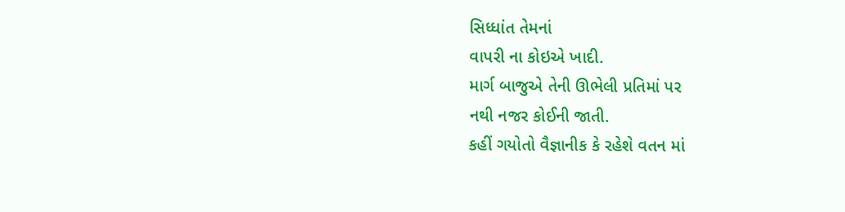સિધ્ધાંત તેમનાં
વાપરી ના કોઇએ ખાદી.
માર્ગ બાજુએ તેની ઊભેલી પ્રતિમાં પર
નથી નજર કોઈની જાતી.
કહીં ગયોતો વૈજ્ઞાનીક કે રહેશે વતન માં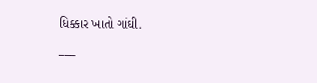ધિક્કાર ખાતો ગાંઘી.
___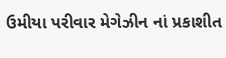ઉમીયા પરીવાર મેગેઝીન નાં પ્રકાશીત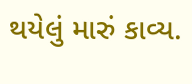થયેલું મારું કાવ્ય.